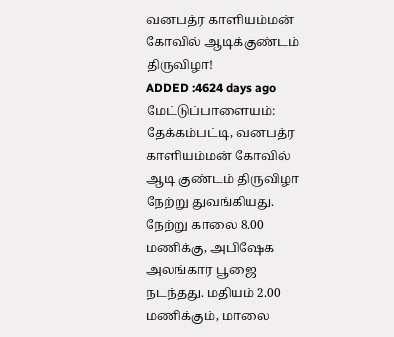வனபத்ர காளியம்மன் கோவில் ஆடிக்குண்டம் திருவிழா!
ADDED :4624 days ago
மேட்டுப்பாளையம்: தேக்கம்பட்டி, வனபத்ர காளியம்மன் கோவில் ஆடி குண்டம் திருவிழா நேற்று துவங்கியது. நேற்று காலை 8.00 மணிக்கு, அபிஷேக அலங்கார பூஜை நடந்தது. மதியம் 2.00 மணிக்கும், மாலை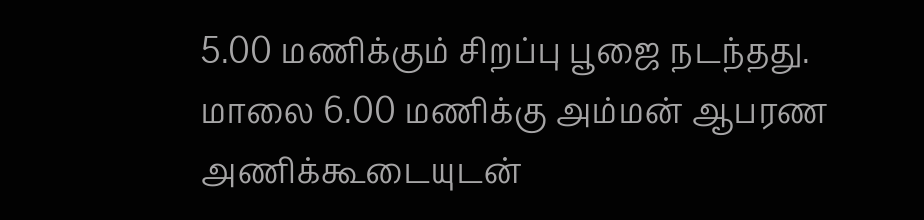5.00 மணிக்கும் சிறப்பு பூஜை நடந்தது. மாலை 6.00 மணிக்கு அம்மன் ஆபரண அணிக்கூடையுடன்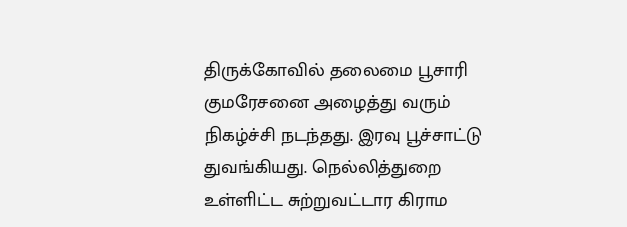திருக்கோவில் தலைமை பூசாரி குமரேசனை அழைத்து வரும் நிகழ்ச்சி நடந்தது. இரவு பூச்சாட்டு துவங்கியது. நெல்லித்துறை உள்ளிட்ட சுற்றுவட்டார கிராம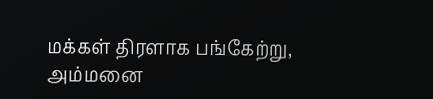மக்கள் திரளாக பங்கேற்று, அம்மனை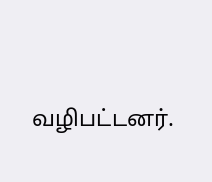வழிபட்டனர்.